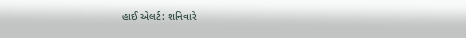હાઈ એલર્ટ: શનિવારે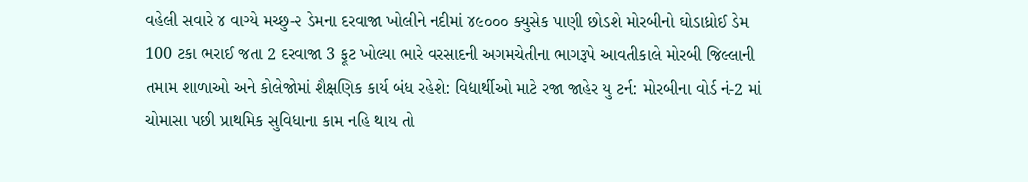વહેલી સવારે ૪ વાગ્યે મચ્છુ-૨ ડેમના દરવાજા ખોલીને નદીમાં ૪૯૦૦૦ ક્યુસેક પાણી છોડશે મોરબીનો ઘોડાધ્રોઈ ડેમ 100 ટકા ભરાઈ જતા 2 દરવાજા 3 ફૂટ ખોલ્યા ભારે વરસાદની અગમચેતીના ભાગરૂપે આવતીકાલે મોરબી જિલ્લાની તમામ શાળાઓ અને કોલેજોમાં શૈક્ષણિક કાર્ય બંધ રહેશે: વિદ્યાર્થીઓ માટે રજા જાહેર યુ ટર્ન: મોરબીના વોર્ડ નં-2 માં ચોમાસા પછી પ્રાથમિક સુવિધાના કામ નહિ થાય તો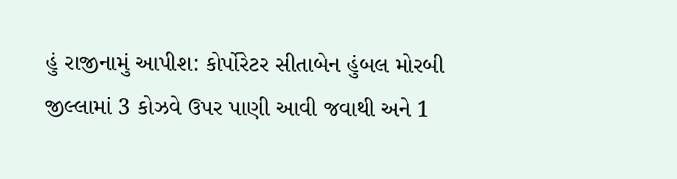હું રાજીનામું આપીશ: કોર્પોરેટર સીતાબેન હુંબલ મોરબી જીલ્લામાં 3 કોઝવે ઉપર પાણી આવી જવાથી અને 1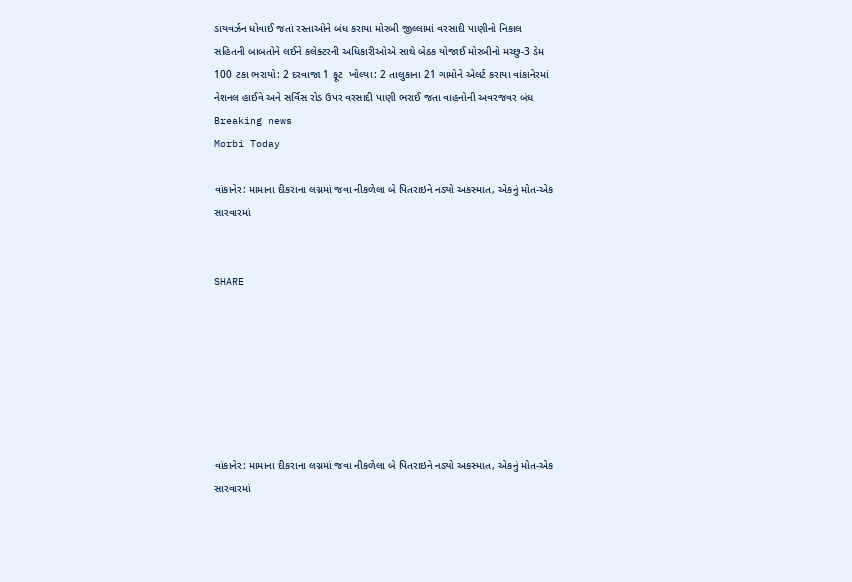ડાયવર્ઝન ધોવાઈ જતાં રસ્તાઓને બંધ કરાયા મોરબી જીલ્લામાં વરસાદી પાણીનો નિકાલ સહિતની બાબતોને લઈને કલેક્ટરની અધિકારીઓએ સાથે બેઠક યોજાઈ મોરબીનો મચ્છુ-3 ડેમ 100 ટકા ભરાયો: 2 દરવાજા 1 ફૂટ  ખોલ્યા: 2 તાલુકાના 21 ગામોને એલર્ટ કરાયા વાંકાનેરમાં નેશનલ હાઈવે અને સર્વિસ રોડ ઉપર વરસાદી પાણી ભરાઈ જતા વાહનોની અવરજવર બંધ
Breaking news
Morbi Today

વાંકાનેર: મામાના દીકરાના લગ્નમાં જવા નીકળેલા બે પિતરાઇને નડ્યો અકસ્માત, એકનું મોત-એક સારવારમાં


SHARE







વાંકાનેર: મામાના દીકરાના લગ્નમાં જવા નીકળેલા બે પિતરાઇને નડ્યો અકસ્માત, એકનું મોત-એક સારવારમાં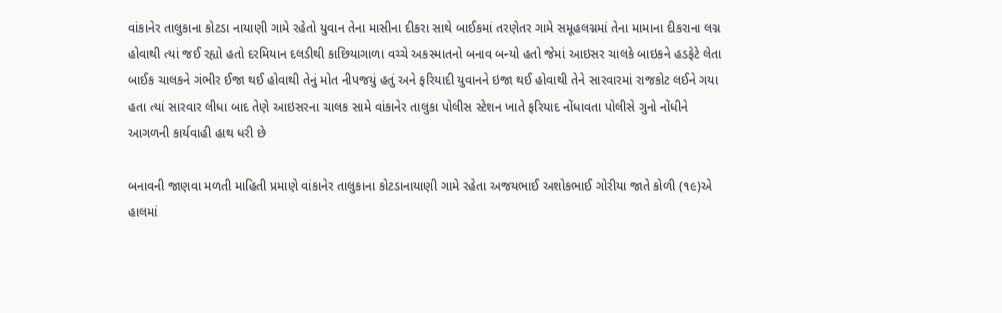વાંકાનેર તાલુકાના કોટડા નાયાણી ગામે રહેતો યુવાન તેના માસીના દીકરા સાથે બાઈકમાં તરણેતર ગામે સમૂહલગ્નમાં તેના મામાના દીકરાના લગ્ન હોવાથી ત્યાં જઈ રહ્યો હતો દરમિયાન દલડીથી કાછિયાગાળા વચ્ચે અકસ્માતનો બનાવ બન્યો હતો જેમાં આઇસર ચાલકે બાઇકને હડફેટે લેતા બાઈક ચાલકને ગંભીર ઈજા થઈ હોવાથી તેનું મોત નીપજયું હતું અને ફરિયાદી યુવાનને ઇજા થઈ હોવાથી તેને સારવારમાં રાજકોટ લઈને ગયા હતા ત્યાં સારવાર લીધા બાદ તેણે આઇસરના ચાલક સામે વાંકાનેર તાલુકા પોલીસ સ્ટેશન ખાતે ફરિયાદ નોંધાવતા પોલીસે ગુનો નોંધીને આગળની કાર્યવાહી હાથ ધરી છે

બનાવની જાણવા મળતી માહિતી પ્રમાણે વાંકાનેર તાલુકાના કોટડાનાયાણી ગામે રહેતા અજયભાઈ અશોકભાઈ ગોરીયા જાતે કોળી (૧૯)એ હાલમાં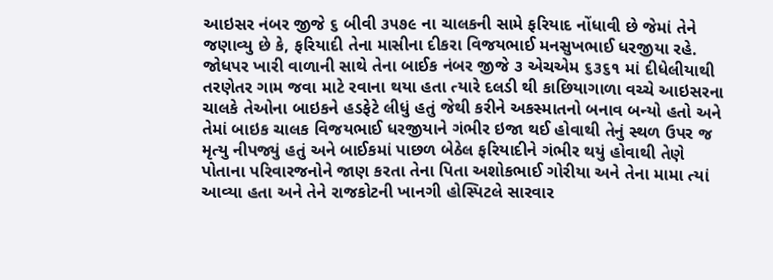આઇસર નંબર જીજે ૬ બીવી ૩૫૭૯ ના ચાલકની સામે ફરિયાદ નોંધાવી છે જેમાં તેને જણાવ્યુ છે કે, ફરિયાદી તેના માસીના દીકરા વિજયભાઈ મનસુખભાઈ ધરજીયા રહે. જોધપર ખારી વાળાની સાથે તેના બાઈક નંબર જીજે ૩ એચએમ ૬૩૬૧ માં દીધેલીયાથી તરણેતર ગામ જવા માટે રવાના થયા હતા ત્યારે દલડી થી કાછિયાગાળા વચ્ચે આઇસરના ચાલકે તેઓના બાઇકને હડફેટે લીધું હતું જેથી કરીને અકસ્માતનો બનાવ બન્યો હતો અને તેમાં બાઇક ચાલક વિજયભાઈ ધરજીયાને ગંભીર ઇજા થઈ હોવાથી તેનું સ્થળ ઉપર જ મૃત્યુ નીપજ્યું હતું અને બાઈકમાં પાછળ બેઠેલ ફરિયાદીને ગંભીર થયું હોવાથી તેણે પોતાના પરિવારજનોને જાણ કરતા તેના પિતા અશોકભાઈ ગોરીયા અને તેના મામા ત્યાં આવ્યા હતા અને તેને રાજકોટની ખાનગી હોસ્પિટલે સારવાર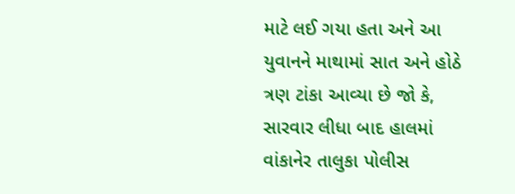માટે લઈ ગયા હતા અને આ યુવાનને માથામાં સાત અને હોઠે ત્રણ ટાંકા આવ્યા છે જો કે, સારવાર લીધા બાદ હાલમાં વાંકાનેર તાલુકા પોલીસ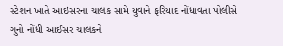સ્ટેશન ખાતે આઇસરના ચાલક સામે યુવાને ફરિયાદ નોંધાવતા પોલીસે ગુનો નોંધી આઈસર ચાલકને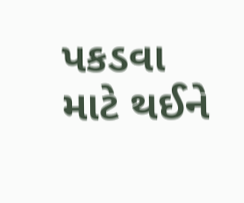પકડવા માટે થઈને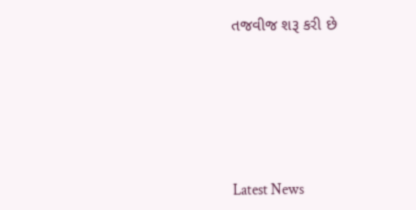તજવીજ શરૂ કરી છે






Latest News